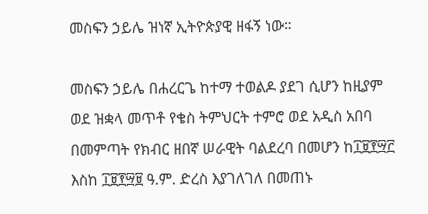መስፍን ኃይሌ ዝነኛ ኢትዮጵያዊ ዘፋኝ ነው።

መስፍን ኃይሌ በሐረርጌ ከተማ ተወልዶ ያደገ ሲሆን ከዚያም ወደ ዝቋላ መጥቶ የቄስ ትምህርት ተምሮ ወደ አዲስ አበባ በመምጣት የክብር ዘበኛ ሠራዊት ባልደረባ በመሆን ከ፲፱፻፵፫ እስከ ፲፱፻፵፱ ዓ.ም. ድረስ እያገለገለ በመጠኑ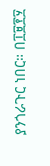ያንጎራጉር ነበር። በ፲፱፻፶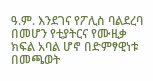ዓ.ም. እንደገና የፖሊስ ባልደረባ በመሆን የቲያትርና የሙዚቃ ክፍል አባል ሆኖ በድምፃዊነቱ በመጫወት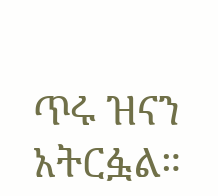ጥሩ ዝናን አትርፏል።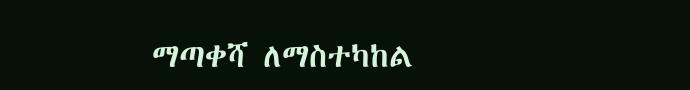ማጣቀሻ ለማስተካከል